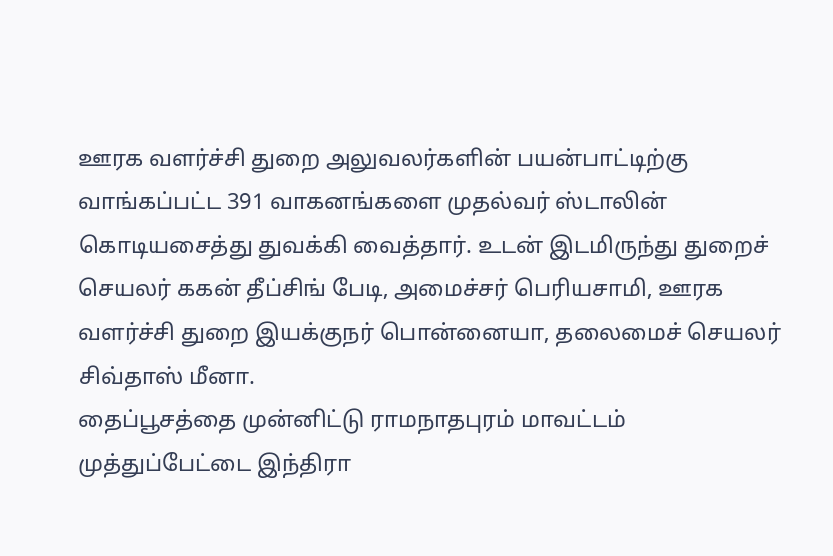ஊரக வளர்ச்சி துறை அலுவலர்களின் பயன்பாட்டிற்கு வாங்கப்பட்ட 391 வாகனங்களை முதல்வர் ஸ்டாலின் கொடியசைத்து துவக்கி வைத்தார். உடன் இடமிருந்து துறைச் செயலர் ககன் தீப்சிங் பேடி, அமைச்சர் பெரியசாமி, ஊரக வளர்ச்சி துறை இயக்குநர் பொன்னையா, தலைமைச் செயலர் சிவ்தாஸ் மீனா.
தைப்பூசத்தை முன்னிட்டு ராமநாதபுரம் மாவட்டம் முத்துப்பேட்டை இந்திரா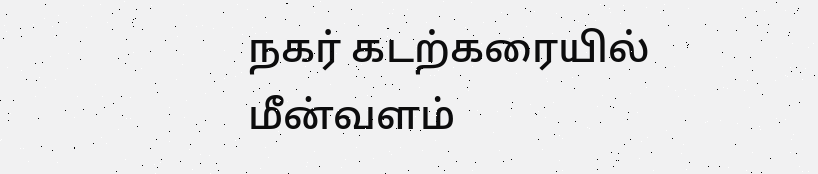நகர் கடற்கரையில் மீன்வளம்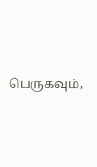பெருகவும்,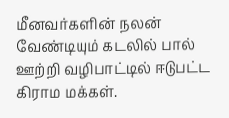மீனவர்களின் நலன் வேண்டியும் கடலில் பால் ஊற்றி வழிபாட்டில் ஈடுபட்ட கிராம மக்கள்.